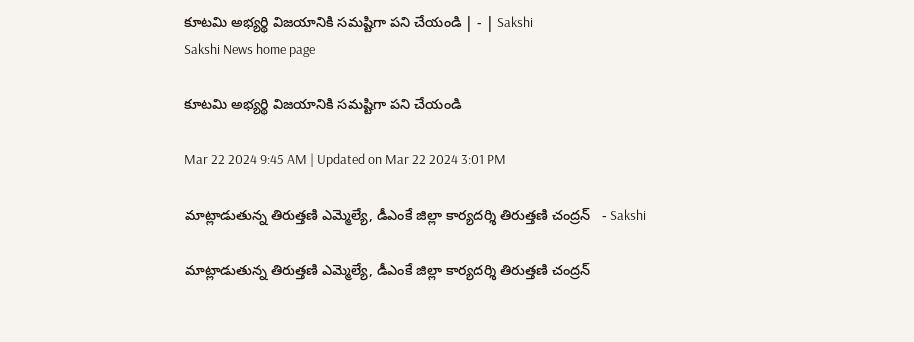కూటమి అభ్యర్థి విజయానికి సమష్టిగా పని చేయండి | - | Sakshi
Sakshi News home page

కూటమి అభ్యర్థి విజయానికి సమష్టిగా పని చేయండి

Mar 22 2024 9:45 AM | Updated on Mar 22 2024 3:01 PM

మాట్లాడుతున్న తిరుత్తణి ఎమ్మెల్యే, డీఎంకే జిల్లా కార్యదర్శి తిరుత్తణి చంద్రన్‌   - Sakshi

మాట్లాడుతున్న తిరుత్తణి ఎమ్మెల్యే, డీఎంకే జిల్లా కార్యదర్శి తిరుత్తణి చంద్రన్‌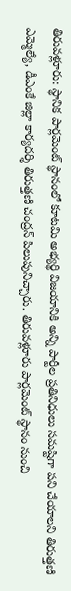తిరువళ్లూరు: స్థానిక పార్లమెంట్‌ స్థానంలో కూటమి అభ్యర్థి విజయానికి అన్ని పార్టీల ప్రతినిధులు సమష్టిగా పని చేయాలని తిరుత్తణి ఎమ్మెల్యే, డీఎంకే జిల్లా కార్యదర్శి తిరుత్తణి చంద్రన్‌ పిలుపునిచ్చారు. తిరువళ్లూరు పార్లమెంట్‌ స్థానం నుంచి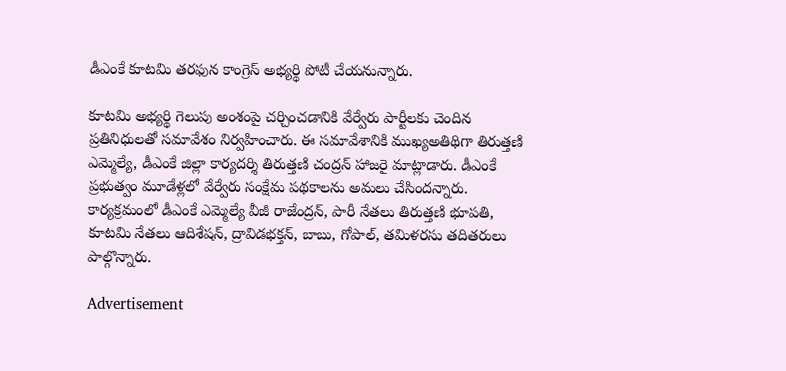డీఎంకే కూటమి తరఫున కాంగ్రెస్‌ అభ్యర్థి పోటీ చేయనున్నారు.

కూటమి అభ్యర్థి గెలుపు అంశంపై చర్చించడానికి వేర్వేరు పార్టీలకు చెందిన ప్రతినిధులతో సమావేశం నిర్వహించారు. ఈ సమావేశానికి ముఖ్యఅతిథిగా తిరుత్తణి ఎమ్మెల్యే, డీఎంకే జిల్లా కార్యదర్శి తిరుత్తణి చంద్రన్‌ హాజరై మాట్లాడారు. డీఎంకే ప్రభుత్వం మూడేళ్లలో వేర్వేరు సంక్షేమ పథకాలను అమలు చేసిందన్నారు. కార్యక్రమంలో డీఎంకే ఎమ్మెల్యే వీజీ రాజేంద్రన్‌, పారీ నేతలు తిరుత్తణి భూపతి, కూటమి నేతలు ఆదిశేషన్‌, ద్రావిడభక్తన్‌, బాబు, గోపాల్‌, తమిళరసు తదితరులు పాల్గొన్నారు.

Advertisement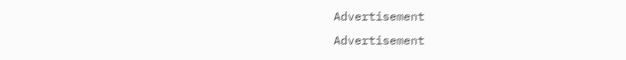Advertisement
Advertisement